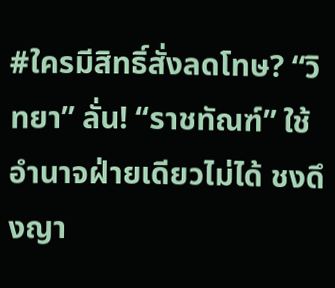#ใครมีสิทธิ์สั่งลดโทษ? “วิทยา” ลั่น! “ราชทัณฑ์” ใช้อำนาจฝ่ายเดียวไม่ได้ ชงดึงญา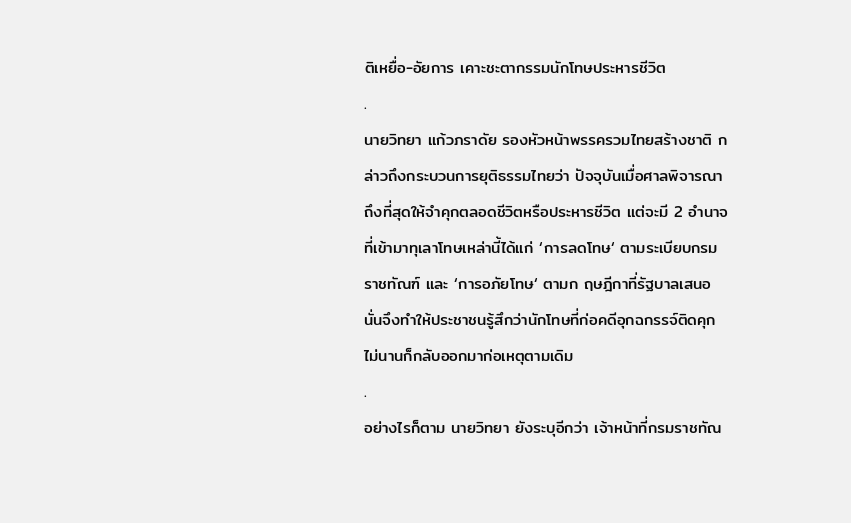ติเหยื่อ-อัยการ เคาะชะตากรรมนักโทษประหารชีวิต
.
นายวิทยา แก้วภราดัย รองหัวหน้าพรรครวมไทยสร้างชาติ กล่าวถึงกระบวนการยุติธรรมไทยว่า ปัจจุบันเมื่อศาลพิจารณาถึงที่สุดให้จำคุกตลอดชีวิตหรือประหารชีวิต แต่จะมี 2 อำนาจที่เข้ามาทุเลาโทษเหล่านี้ได้แก่ ‘การลดโทษ‘ ตามระเบียบกรมราชทัณฑ์ และ ‘การอภัยโทษ‘ ตามก ฤษฎีกาที่รัฐบาลเสนอ นั่นจึงทำให้ประชาชนรู้สึกว่านักโทษที่ก่อคดีอุกฉกรรจ์ติดคุกไม่นานก็กลับออกมาก่อเหตุตามเดิม
.
อย่างไรก็ตาม นายวิทยา ยังระบุอีกว่า เจ้าหน้าที่กรมราชทัณ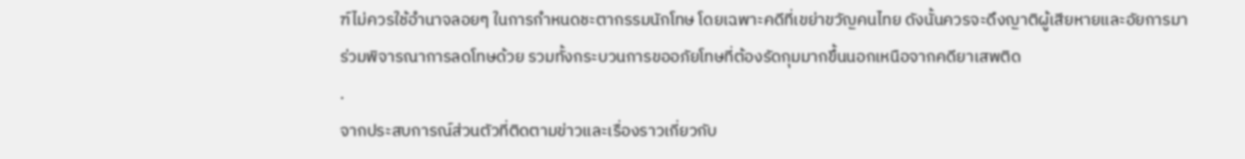ฑ์ไม่ควรใช้อำนาจลอยๆ ในการกำหนดชะตากรรมนักโทษ โดยเฉพาะคดีที่เขย่าขวัญคนไทย ดังนั้นควรจะดึงญาติผู้เสียหายและอัยการมาร่วมพิจารณาการลดโทษด้วย รวมทั้งกระบวนการขออภัยโทษที่ต้องรัดกุมมากขึ้นนอกเหนือจากคดียาเสพติด
.
จากประสบการณ์ส่วนตัวที่ติดตามข่าวและเรื่องราวเกี่ยวกับ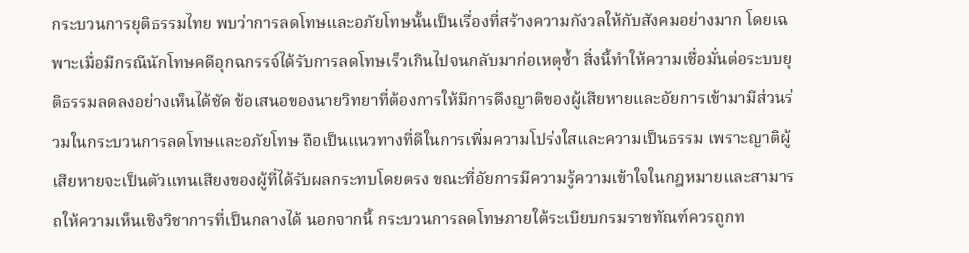กระบวนการยุติธรรมไทย พบว่าการลดโทษและอภัยโทษนั้นเป็นเรื่องที่สร้างความกังวลให้กับสังคมอย่างมาก โดยเฉพาะเมื่อมีกรณีนักโทษคดีอุกฉกรรจ์ได้รับการลดโทษเร็วเกินไปจนกลับมาก่อเหตุซ้ำ สิ่งนี้ทำให้ความเชื่อมั่นต่อระบบยุติธรรมลดลงอย่างเห็นได้ชัด ข้อเสนอของนายวิทยาที่ต้องการให้มีการดึงญาติของผู้เสียหายและอัยการเข้ามามีส่วนร่วมในกระบวนการลดโทษและอภัยโทษ ถือเป็นแนวทางที่ดีในการเพิ่มความโปร่งใสและความเป็นธรรม เพราะญาติผู้เสียหายจะเป็นตัวแทนเสียงของผู้ที่ได้รับผลกระทบโดยตรง ขณะที่อัยการมีความรู้ความเข้าใจในกฎหมายและสามารถให้ความเห็นเชิงวิชาการที่เป็นกลางได้ นอกจากนี้ กระบวนการลดโทษภายใต้ระเบียบกรมราชทัณฑ์ควรถูกท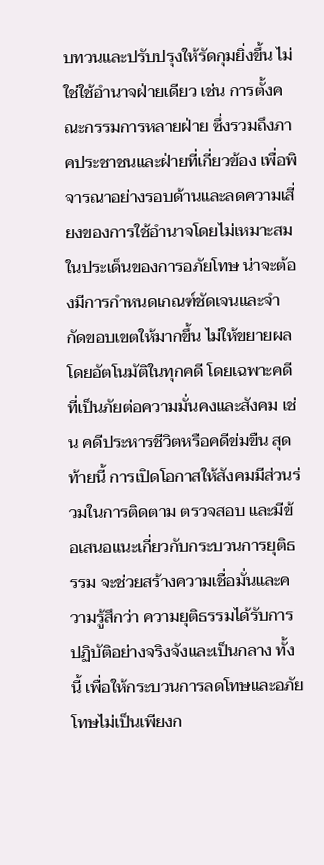บทวนและปรับปรุงให้รัดกุมยิ่งขึ้น ไม่ใช่ใช้อำนาจฝ่ายเดียว เช่น การตั้งคณะกรรมการหลายฝ่าย ซึ่งรวมถึงภาคประชาชนและฝ่ายที่เกี่ยวข้อง เพื่อพิจารณาอย่างรอบด้านและลดความเสี่ยงของการใช้อำนาจโดยไม่เหมาะสม ในประเด็นของการอภัยโทษ น่าจะต้องมีการกำหนดเกณฑ์ชัดเจนและจำกัดขอบเขตให้มากขึ้น ไม่ให้ขยายผลโดยอัตโนมัติในทุกคดี โดยเฉพาะคดีที่เป็นภัยต่อความมั่นคงและสังคม เช่น คดีประหารชีวิตหรือคดีข่มขืน สุดท้ายนี้ การเปิดโอกาสให้สังคมมีส่วนร่วมในการติดตาม ตรวจสอบ และมีข้อเสนอแนะเกี่ยวกับกระบวนการยุติธรรม จะช่วยสร้างความเชื่อมั่นและความรู้สึกว่า ความยุติธรรมได้รับการปฏิบัติอย่างจริงจังและเป็นกลาง ทั้งนี้ เพื่อให้กระบวนการลดโทษและอภัยโทษไม่เป็นเพียงก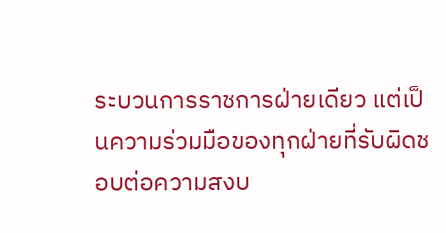ระบวนการราชการฝ่ายเดียว แต่เป็นความร่วมมือของทุกฝ่ายที่รับผิดชอบต่อความสงบ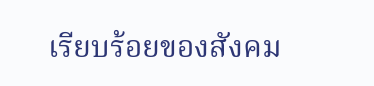เรียบร้อยของสังคม